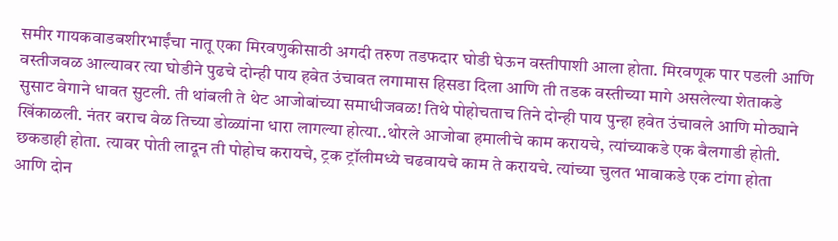समीर गायकवाडबशीरभाईंचा नातू एका मिरवणुकीसाठी अगदी तरुण तडफदार घोडी घेऊन वस्तीपाशी आला होता. मिरवणूक पार पडली आणि वस्तीजवळ आल्यावर त्या घोडीने पुढचे दोन्ही पाय हवेत उंचावत लगामास हिसडा दिला आणि ती तडक वस्तीच्या मागे असलेल्या शेताकडे सुसाट वेगाने धावत सुटली. ती थांबली ते थेट आजोबांच्या समाधीजवळ! तिथे पोहोचताच तिने दोन्ही पाय पुन्हा हवेत उंचावले आणि मोठ्याने खिंकाळली. नंतर बराच वेळ तिच्या डोळ्यांना धारा लागल्या होत्या..थोरले आजोबा हमालीचे काम करायचे, त्यांच्याकडे एक बैलगाडी होती. छकडाही होता. त्यावर पोती लादून ती पोहोच करायचे, ट्रक ट्रॉलीमध्ये चढवायचे काम ते करायचे. त्यांच्या चुलत भावाकडे एक टांगा होता आणि दोन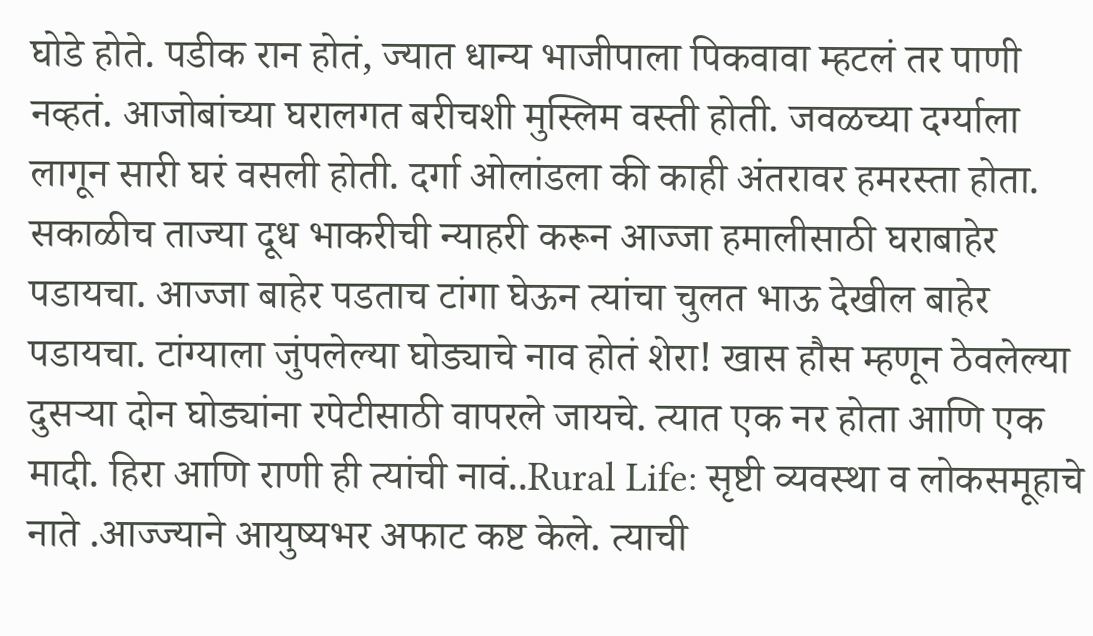घोडे होते. पडीक रान होतं, ज्यात धान्य भाजीपाला पिकवावा म्हटलं तर पाणी नव्हतं. आजोबांच्या घरालगत बरीचशी मुस्लिम वस्ती होती. जवळच्या दर्ग्याला लागून सारी घरं वसली होती. दर्गा ओलांडला की काही अंतरावर हमरस्ता होता. सकाळीच ताज्या दूध भाकरीची न्याहरी करून आज्जा हमालीसाठी घराबाहेर पडायचा. आज्जा बाहेर पडताच टांगा घेऊन त्यांचा चुलत भाऊ देखील बाहेर पडायचा. टांग्याला जुंपलेल्या घोड्याचे नाव होतं शेरा! खास हौस म्हणून ठेवलेल्या दुसऱ्या दोन घोड्यांना रपेटीसाठी वापरले जायचे. त्यात एक नर होता आणि एक मादी. हिरा आणि राणी ही त्यांची नावं..Rural Life: सृष्टी व्यवस्था व लोकसमूहाचे नाते .आज्ज्याने आयुष्यभर अफाट कष्ट केले. त्याची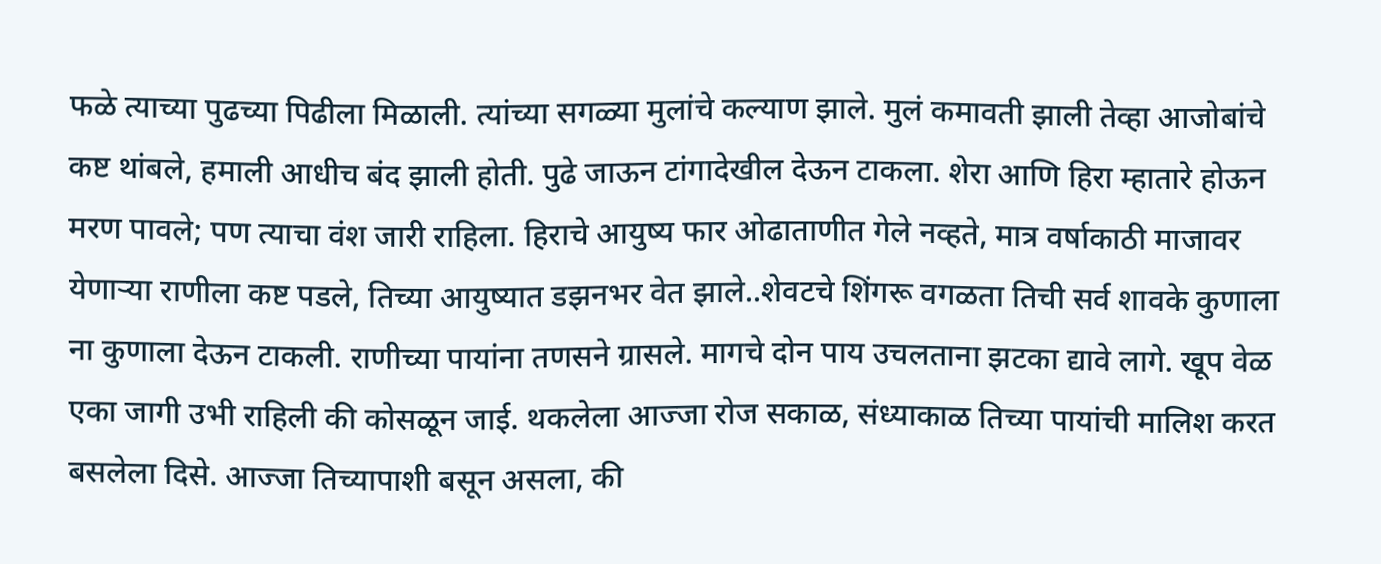फळे त्याच्या पुढच्या पिढीला मिळाली. त्यांच्या सगळ्या मुलांचे कल्याण झाले. मुलं कमावती झाली तेव्हा आजोबांचे कष्ट थांबले, हमाली आधीच बंद झाली होती. पुढे जाऊन टांगादेखील देऊन टाकला. शेरा आणि हिरा म्हातारे होऊन मरण पावले; पण त्याचा वंश जारी राहिला. हिराचे आयुष्य फार ओढाताणीत गेले नव्हते, मात्र वर्षाकाठी माजावर येणाऱ्या राणीला कष्ट पडले, तिच्या आयुष्यात डझनभर वेत झाले..शेवटचे शिंगरू वगळता तिची सर्व शावके कुणाला ना कुणाला देऊन टाकली. राणीच्या पायांना तणसने ग्रासले. मागचे दोन पाय उचलताना झटका द्यावे लागे. खूप वेळ एका जागी उभी राहिली की कोसळून जाई. थकलेला आज्जा रोज सकाळ, संध्याकाळ तिच्या पायांची मालिश करत बसलेला दिसे. आज्जा तिच्यापाशी बसून असला, की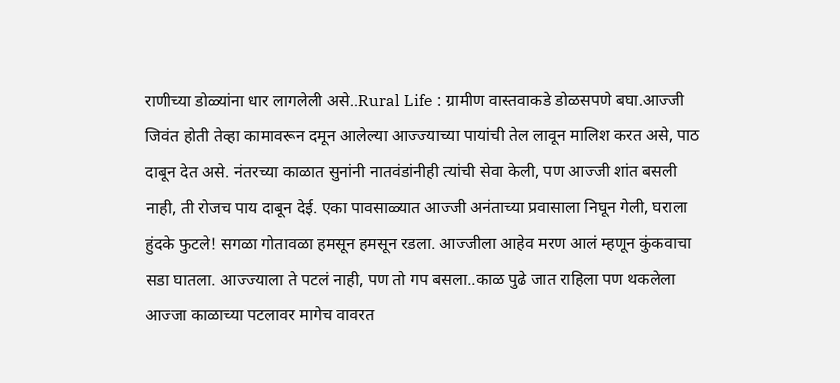राणीच्या डोळ्यांना धार लागलेली असे..Rural Life : ग्रामीण वास्तवाकडे डोळसपणे बघा.आज्जी जिवंत होती तेव्हा कामावरून दमून आलेल्या आज्ज्याच्या पायांची तेल लावून मालिश करत असे, पाठ दाबून देत असे. नंतरच्या काळात सुनांनी नातवंडांनीही त्यांची सेवा केली, पण आज्जी शांत बसली नाही, ती रोजच पाय दाबून देई. एका पावसाळ्यात आज्जी अनंताच्या प्रवासाला निघून गेली, घराला हुंदके फुटले! सगळा गोतावळा हमसून हमसून रडला. आज्जीला आहेव मरण आलं म्हणून कुंकवाचा सडा घातला. आज्ज्याला ते पटलं नाही, पण तो गप बसला..काळ पुढे जात राहिला पण थकलेला आज्जा काळाच्या पटलावर मागेच वावरत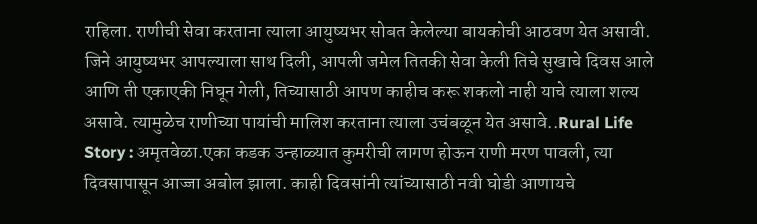राहिला. राणीची सेवा करताना त्याला आयुष्यभर सोबत केलेल्या बायकोची आठवण येत असावी. जिने आयुष्यभर आपल्याला साथ दिली, आपली जमेल तितकी सेवा केली तिचे सुखाचे दिवस आले आणि ती एकाएकी निघून गेली, तिच्यासाठी आपण काहीच करू शकलो नाही याचे त्याला शल्य असावे. त्यामुळेच राणीच्या पायांची मालिश करताना त्याला उचंबळून येत असावे..Rural Life Story : अमृतवेळा.एका कडक उन्हाळ्यात कुमरीची लागण होऊन राणी मरण पावली, त्या दिवसापासून आज्जा अबोल झाला. काही दिवसांनी त्यांच्यासाठी नवी घोडी आणायचे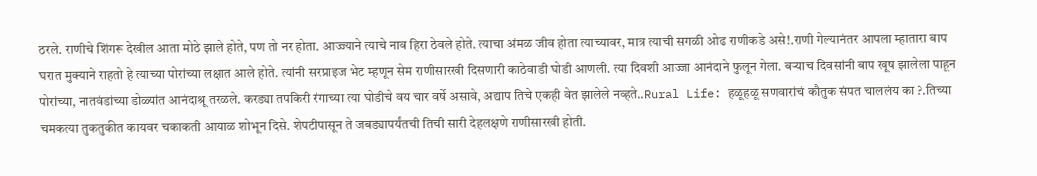ठरले. राणीचे शिंगरू देखील आता मोठे झाले होते, पण तो नर होता. आज्ज्याने त्याचे नाव हिरा ठेवले होते. त्याचा अंमळ जीव होता त्याच्यावर, मात्र त्याची सगळी ओढ राणीकडे असे!.राणी गेल्यानंतर आपला म्हातारा बाप घरात मुक्याने राहतो हे त्याच्या पोरांच्या लक्षात आले होते. त्यांनी सरप्राइज भेट म्हणून सेम राणीसारखी दिसणारी काठेवाडी घोडी आणली. त्या दिवशी आज्जा आनंदाने फुलून गेला. बऱ्याच दिवसांनी बाप खूष झालेला पाहून पोरांच्या, नातवंडांच्या डोळ्यांत आनंदाश्रू तरळले. करड्या तपकिरी रंगाच्या त्या घोडीचे वय चार वर्षे असावे, अद्याप तिचे एकही वेत झालेले नव्हते..Rural Life: हळूहळू सणवारांचं कौतुक संपत चाललंय का ?.तिच्या चमकत्या तुकतुकीत कायवर चकाकती आयाळ शोभून दिसे. शेपटीपासून ते जबड्यापर्यंतची तिची सारी देहलक्षणे राणीसारखी होती.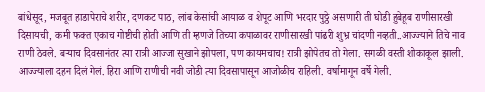बांधेसूद, मजबूत हाडापेराचे शरीर, दणकट पाठ, लांब केसांची आयाळ व शेपूट आणि भरदार पुठ्ठे असणारी ती घोडी हुबेहूब राणीसारखी दिसायची, कमी फक्त एकाच गोष्टीची होती आणि ती म्हणजे तिच्या कपाळावर राणीसारखी पांढरी शुभ्र चांदणी नव्हती..आज्ज्याने तिचे नाव राणी ठेवले. बऱ्याच दिवसानंतर त्या रात्री आज्जा सुखाने झोपला, पण कायमचाच! रात्री झोपेतच तो गेला. सगळी वस्ती शोकाकूल झाली. आज्ज्याला दहन दिलं गेलं. हिरा आणि राणीची नवी जोडी त्या दिवसापासून आजोळीच राहिली. वर्षामागून वर्षे गेली.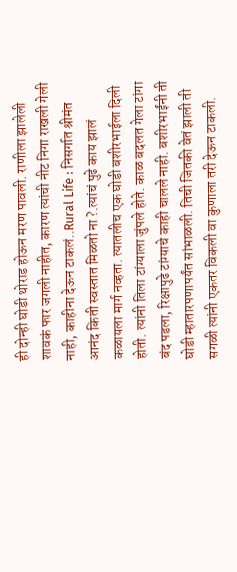ही दोन्ही घोडी थोराड होऊन मरण पावली. राणीला झालेली शावकं फार जगली नाहीत, कारण त्यांची नीट निगा राखली गेली नाही, काहीना देऊन टाकलं..Rural Life : निसर्गात श्रीमंत आनंद किती स्वस्तात मिळतो ना ?.त्यांचं पुढे काय झालं कळायला मार्ग नव्हता. त्यातलीच एक घोडी बशीरभाईला दिली होती. त्यांनी तिला टांग्याला जुंपले होते. काळ बदलत गेला टांगा बंद पडला, रिक्षापुढे टांग्याचे काही चालले नाही. बशीरभाईंनी ती घोडी म्हातारपणापर्यंत सांभाळली. तिची जितकी वेतं झाली ती सगळी त्यांनी एकतर विकली वा कुणाला तरी देऊन टाकली.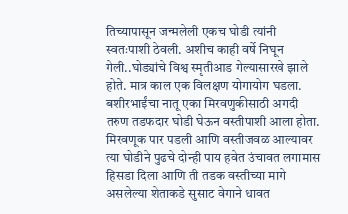तिच्यापासून जन्मलेली एकच घोडी त्यांनी स्वतःपाशी ठेवली. अशीच काही वर्षे निघून गेली..घोड्यांचे विश्व स्मृतीआड गेल्यासारखे झाले होते. मात्र काल एक विलक्षण योगायोग घडला. बशीरभाईंचा नातू एका मिरवणुकीसाठी अगदी तरुण तडफदार घोडी घेऊन वस्तीपाशी आला होता. मिरवणूक पार पडली आणि वस्तीजवळ आल्यावर त्या घोडीने पुढचे दोन्ही पाय हवेत उंचावत लगामास हिसडा दिला आणि ती तडक वस्तीच्या मागे असलेल्या शेताकडे सुसाट वेगाने धावत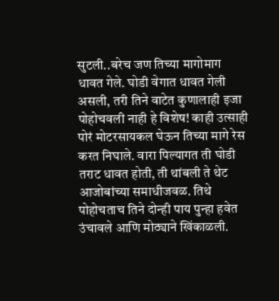सुटली..बरेच जण तिच्या मागोमाग धावत गेले. घोडी वेगात धावत गेली असली, तरी तिने वाटेत कुणालाही इजा पोहोचवली नाही हे विशेष! काही उत्साही पोरं मोटरसायकल घेऊन तिच्या मागे रेस करत निघाले. वारा पिल्यागत ती घोडी तराट धावत होती, ती थांबली ते थेट आजोबांच्या समाधीजवळ. तिथे पोहोचताच तिने दोन्ही पाय पुन्हा हवेत उंचावले आणि मोठ्याने खिंकाळली.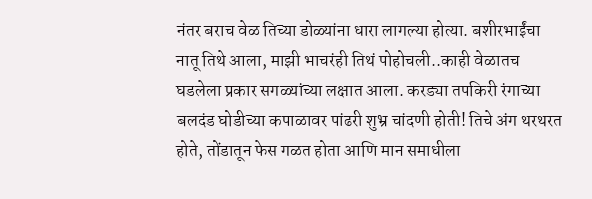नंतर बराच वेळ तिच्या डोळ्यांना धारा लागल्या होत्या. बशीरभाईंचा नातू तिथे आला, माझी भाचरंही तिथं पोहोचली..काही वेळातच घडलेला प्रकार सगळ्यांच्या लक्षात आला. करड्या तपकिरी रंगाच्या बलदंड घोडीच्या कपाळावर पांढरी शुभ्र चांदणी होती! तिचे अंग थरथरत होते, तोंडातून फेस गळत होता आणि मान समाधीला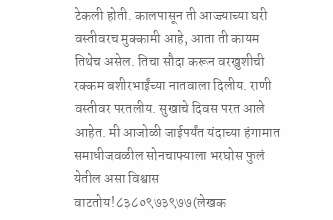टेकली होती. कालपासून ती आज्ज्याच्या घरी वस्तीवरच मुक्कामी आहे, आता ती कायम तिथेच असेल. तिचा सौदा करून वरखुशीची रक्कम बशीरभाईंच्या नातवाला दिलीय. राणी वस्तीवर परतलीय. सुखाचे दिवस परत आले आहेत. मी आजोळी जाईपर्यंत यंदाच्या हंगामात समाधीजवळील सोनचाफ्याला भरघोस फुलं येतील असा विश्वास वाटतोय!८३८०९७३९७७(लेखक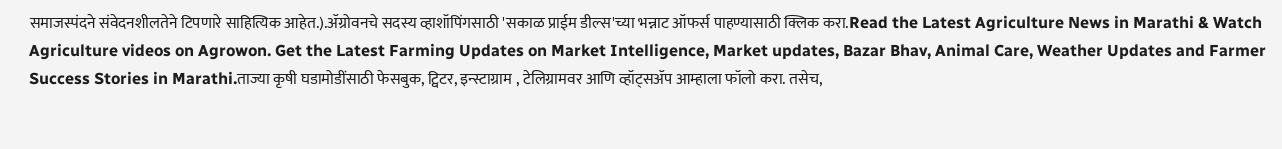समाजस्पंदने संवेदनशीलतेने टिपणारे साहित्यिक आहेत.).ॲग्रोवनचे सदस्य व्हाशॉपिंगसाठी 'सकाळ प्राईम डील्स'च्या भन्नाट ऑफर्स पाहण्यासाठी क्लिक करा.Read the Latest Agriculture News in Marathi & Watch Agriculture videos on Agrowon. Get the Latest Farming Updates on Market Intelligence, Market updates, Bazar Bhav, Animal Care, Weather Updates and Farmer Success Stories in Marathi.ताज्या कृषी घडामोडींसाठी फेसबुक, ट्विटर, इन्स्टाग्राम , टेलिग्रामवर आणि व्हॉट्सॲप आम्हाला फॉलो करा. तसेच,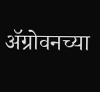ॲग्रोवनच्या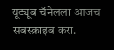यूट्यूब चॅनेलला आजच सबस्क्राइब करा.